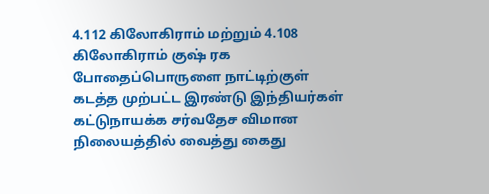4.112 கிலோகிராம் மற்றும் 4.108 கிலோகிராம் குஷ் ரக போதைப்பொருளை நாட்டிற்குள் கடத்த முற்பட்ட இரண்டு இந்தியர்கள் கட்டுநாயக்க சர்வதேச விமான நிலையத்தில் வைத்து கைது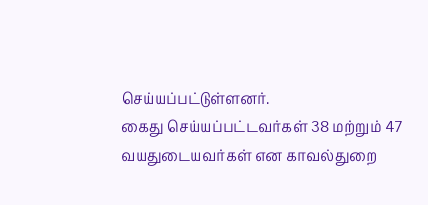செய்யப்பட்டுள்ளனர்.
கைது செய்யப்பட்டவர்கள் 38 மற்றும் 47 வயதுடையவர்கள் என காவல்துறை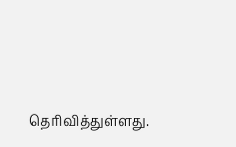தெரிவித்துள்ளது.